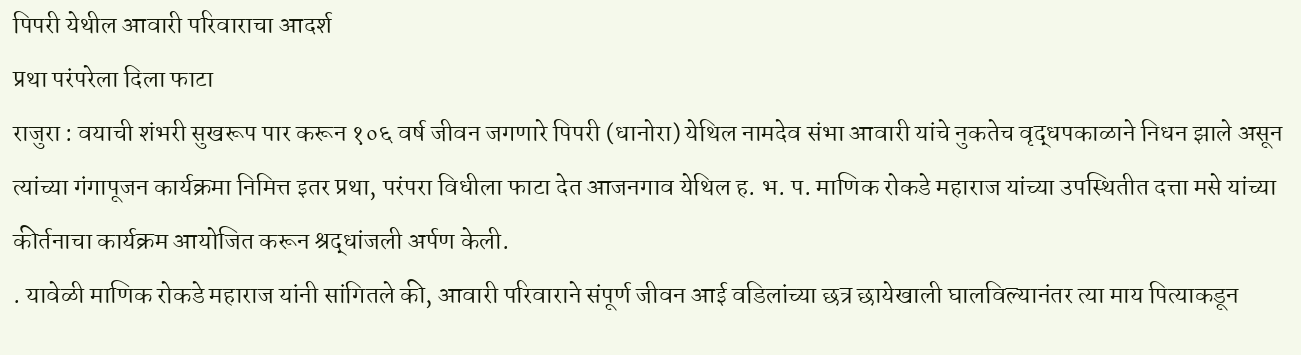पिपरी येथील आवारी परिवाराचा आदर्श
प्रथा परंपरेला दिला फाटा
राजुरा : वयाची शंभरी सुखरूप पार करून १०६ वर्ष जीवन जगणारे पिपरी (धानोरा) येथिल नामदेव संभा आवारी यांचे नुकतेच वृद्धपकाळाने निधन झाले असून त्यांच्या गंगापूजन कार्यक्रमा निमित्त इतर प्रथा, परंपरा विधीला फाटा देत आजनगाव येथिल ह. भ. प. माणिक रोकडे महाराज यांच्या उपस्थितीत दत्ता मसे यांच्या कीर्तनाचा कार्यक्रम आयोजित करून श्रद्धांजली अर्पण केली.
. यावेळी माणिक रोकडे महाराज यांनी सांगितले की, आवारी परिवाराने संपूर्ण जीवन आई वडिलांच्या छत्र छायेखाली घालविल्यानंतर त्या माय पित्याकडून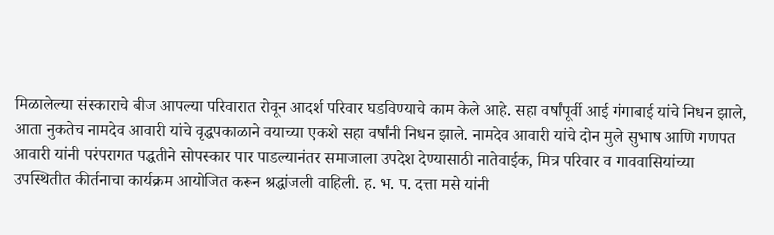मिळालेल्या संस्काराचे बीज आपल्या परिवारात रोवून आदर्श परिवार घडविण्याचे काम केले आहे. सहा वर्षांपूर्वी आई गंगाबाई यांचे निधन झाले, आता नुकतेच नामदेव आवारी यांचे वृद्धपकाळाने वयाच्या एकशे सहा वर्षांनी निधन झाले. नामदेव आवारी यांचे दोन मुले सुभाष आणि गणपत आवारी यांनी परंपरागत पद्धतीने सोपस्कार पार पाडल्यानंतर समाजाला उपदेश देण्यासाठी नातेवाईक, मित्र परिवार व गाववासियांच्या उपस्थितीत कीर्तनाचा कार्यक्रम आयोजित करून श्रद्धांजली वाहिली. ह. भ. प. दत्ता मसे यांनी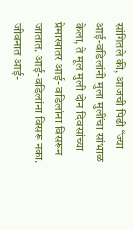सांगितले की, आजची पिढी “ज्या आई-वडिलांनी मुला मुलींचा सांभाळ केला, ते मूल मुली दोन दिवसांच्या प्रेमाखातर आई- वडिलांना विसरून जातात. आई-वडिलांना विसरू नका. जीवनात आई-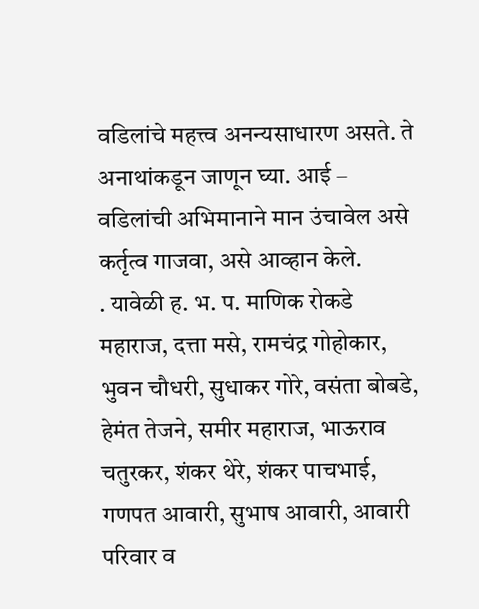वडिलांचे महत्त्व अनन्यसाधारण असते. ते अनाथांकडून जाणून घ्या. आई – वडिलांची अभिमानाने मान उंचावेल असे कर्तृत्व गाजवा, असे आव्हान केले.
. यावेळी ह. भ. प. माणिक रोकडे महाराज, दत्ता मसे, रामचंद्र गोहोकार, भुवन चौधरी, सुधाकर गोरे, वसंता बोबडे, हेमंत तेजने, समीर महाराज, भाऊराव चतुरकर, शंकर थेरे, शंकर पाचभाई, गणपत आवारी, सुभाष आवारी, आवारी परिवार व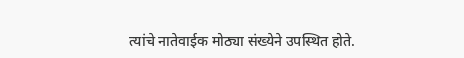त्यांचे नातेवाईक मोठ्या संख्येने उपस्थित होते.